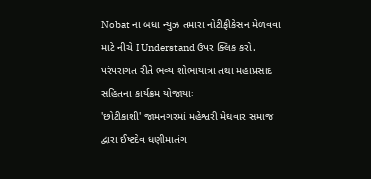Nobat ના બધા ન્યુઝ તમારા નોટીફીકેસન મેળવવા માટે નીચે I Understand ઉપર ક્લિક કરો.
પરંપરાગત રીતે ભવ્ય શોભાયાત્રા તથા મહાપ્રસાદ સહિતના કાર્યક્રમ યોજાયાઃ
'છોટીકાશી' જામનગરમાં મહેશ્વરી મેઘવાર સમાજ દ્વારા ઈષ્ટદેવ ધણીમાતંગ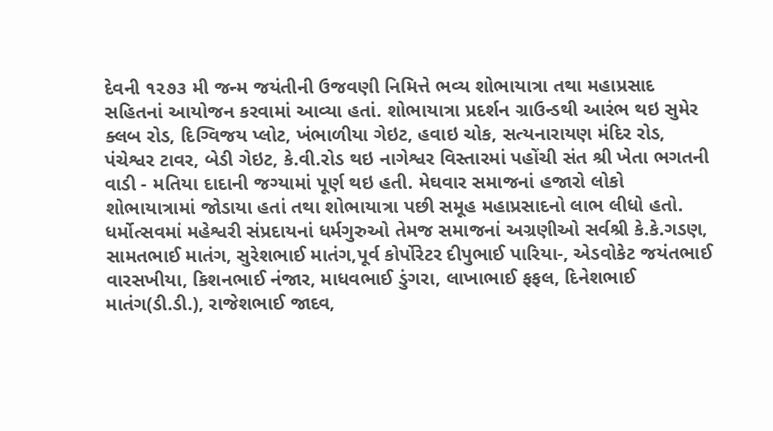દેવની ૧૨૭૩ મી જન્મ જયંતીની ઉજવણી નિમિત્તે ભવ્ય શોભાયાત્રા તથા મહાપ્રસાદ સહિતનાં આયોજન કરવામાં આવ્યા હતાં. શોભાયાત્રા પ્રદર્શન ગ્રાઉન્ડથી આરંભ થઇ સુમેર ક્લબ રોડ, દિગ્વિજય પ્લોટ, ખંભાળીયા ગેઇટ, હવાઇ ચોક, સત્યનારાયણ મંદિર રોડ, પંચેશ્વર ટાવર, બેડી ગેઇટ, કે.વી.રોડ થઇ નાગેશ્વર વિસ્તારમાં પહોંચી સંત શ્રી ખેતા ભગતની વાડી - મતિયા દાદાની જગ્યામાં પૂર્ણ થઇ હતી. મેઘવાર સમાજનાં હજારો લોકો શોભાયાત્રામાં જોડાયા હતાં તથા શોભાયાત્રા પછી સમૂહ મહાપ્રસાદનો લાભ લીધો હતો. ધર્મોત્સવમાં મહેશ્વરી સંપ્રદાયનાં ધર્મગુરુઓ તેમજ સમાજનાં અગ્રણીઓ સર્વશ્રી કે.કે.ગડણ, સામતભાઈ માતંગ, સુરેશભાઈ માતંગ,પૂર્વ કોર્પોરેટર દીપુભાઈ પારિયા-, એડવોકેટ જયંતભાઈ વારસખીયા, કિશનભાઈ નંજાર, માધવભાઈ ડુંગરા, લાખાભાઈ ફફલ, દિનેશભાઈ માતંગ(ડી.ડી.), રાજેશભાઈ જાદવ,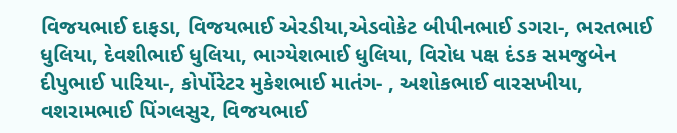વિજયભાઈ દાફડા, વિજયભાઈ એરડીયા,એડવોકેટ બીપીનભાઈ ડગરા-, ભરતભાઈ ધુલિયા, દેવશીભાઈ ધુલિયા, ભાગ્યેશભાઈ ધુલિયા, વિરોધ પક્ષ દંડક સમજુબેન દીપુભાઈ પારિયા-, કોર્પોરેટર મુકેશભાઈ માતંગ- , અશોકભાઈ વારસખીયા, વશરામભાઈ પિંગલસુર, વિજયભાઈ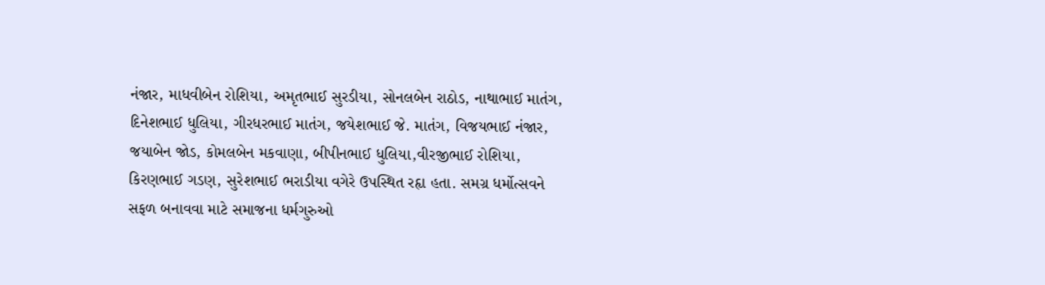નંજાર, માધવીબેન રોશિયા, અમૃતભાઈ સુરડીયા, સોનલબેન રાઠોડ, નાથાભાઈ માતંગ, દિનેશભાઈ ધુલિયા, ગીરધરભાઈ માતંગ, જયેશભાઈ જે. માતંગ, વિજયભાઈ નંજાર, જયાબેન જોડ, કોમલબેન મકવાણા, બીપીનભાઈ ધુલિયા,વીરજીભાઈ રોશિયા, કિરણભાઈ ગડણ, સુરેશભાઈ ભરાડીયા વગેરે ઉપસ્થિત રહૃા હતા. સમગ્ર ધર્મોત્સવને સફળ બનાવવા માટે સમાજના ધર્મગુરુઓ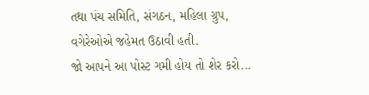તથા પંચ સમિતિ, સંગઠન, મહિલા ગ્રુપ, વગેરેઓએ જહેમત ઉઠાવી હતી.
જો આપને આ પોસ્ટ ગમી હોય તો શેર કરો...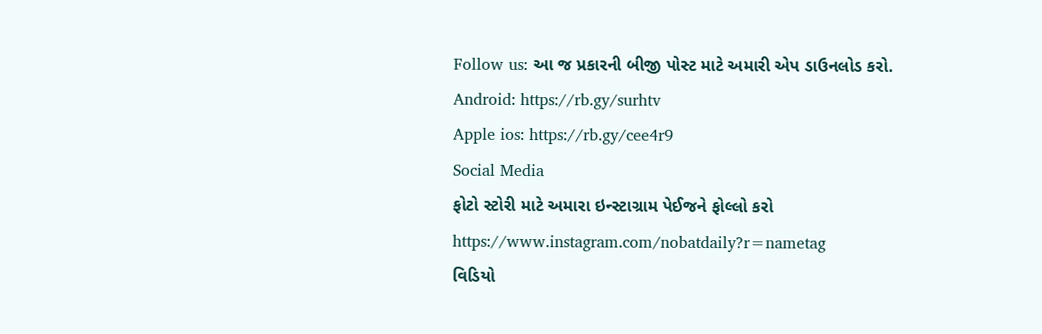Follow us: આ જ પ્રકારની બીજી પોસ્ટ માટે અમારી એપ ડાઉનલોડ કરો.
Android: https://rb.gy/surhtv
Apple ios: https://rb.gy/cee4r9
Social Media
ફોટો સ્ટોરી માટે અમારા ઇન્સ્ટાગ્રામ પેઈજને ફોલ્લો કરો
https://www.instagram.com/nobatdaily?r=nametag
વિડિયો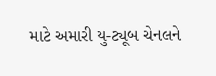માટે અમારી યુ-ટ્યૂબ ચેનલને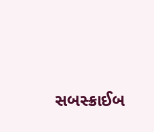સબસ્ક્રાઈબ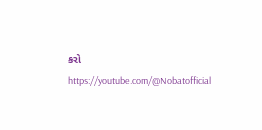કરો
https://youtube.com/@Nobatofficial